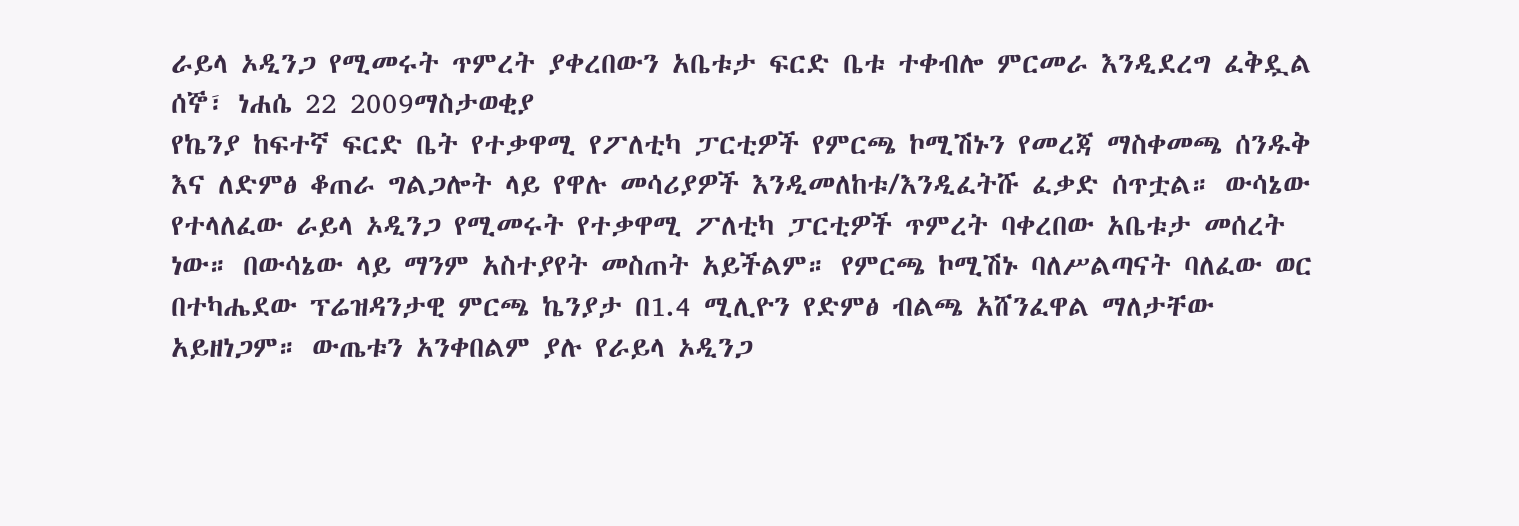ራይላ ኦዲንጋ የሚመሩት ጥምረት ያቀረበውን አቤቱታ ፍርድ ቤቱ ተቀብሎ ምርመራ እንዲደረግ ፈቅዷል
ሰኞ፣ ነሐሴ 22 2009ማስታወቂያ
የኬንያ ከፍተኛ ፍርድ ቤት የተቃዋሚ የፖለቲካ ፓርቲዎች የምርጫ ኮሚሽኑን የመረጃ ማስቀመጫ ሰንዱቅ እና ለድምፅ ቆጠራ ግልጋሎት ላይ የዋሉ መሳሪያዎች እንዲመለከቱ/እንዲፈትሹ ፈቃድ ሰጥቷል። ውሳኔው የተላለፈው ራይላ ኦዲንጋ የሚመሩት የተቃዋሚ ፖለቲካ ፓርቲዎች ጥምረት ባቀረበው አቤቱታ መሰረት ነው። በውሳኔው ላይ ማንም አስተያየት መስጠት አይችልም። የምርጫ ኮሚሽኑ ባለሥልጣናት ባለፈው ወር በተካሔደው ፕሬዝዳንታዊ ምርጫ ኬንያታ በ1.4 ሚሊዮን የድምፅ ብልጫ አሸንፈዋል ማለታቸው አይዘነጋም። ውጤቱን አንቀበልም ያሉ የራይላ ኦዲንጋ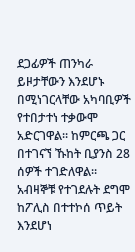ደጋፊዎች ጠንካራ ይዞታቸውን እንደሆኑ በሚነገርላቸው አካባቢዎች የተበታተነ ተቃውሞ አድርገዋል። ከምርጫ ጋር በተገናኘ ኹከት ቢያንስ 28 ሰዎች ተገድለዋል። አብዛኞቹ የተገደሉት ደግሞ ከፖሊስ በተተኮሰ ጥይት እንደሆነ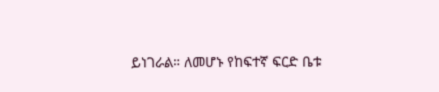ይነገራል። ለመሆኑ የከፍተኛ ፍርድ ቤቱ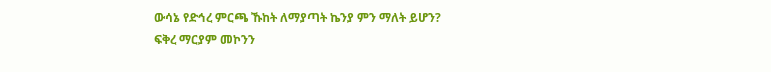ውሳኔ የድኅረ ምርጫ ኹከት ለማያጣት ኬንያ ምን ማለት ይሆን?
ፍቅረ ማርያም መኮንን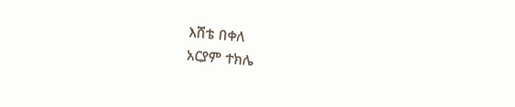እሸቴ በቀለ
አርያም ተክሌ